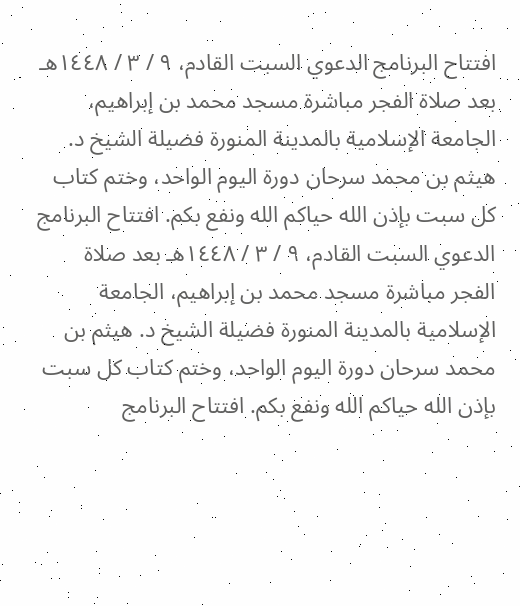افتتاح البرنامج الدعوي السبت القادم، ٩ / ٣ / ١٤٤٨هـ بعد صلاة الفجر مباشرة مسجد محمد بن إبراهيم، الجامعة الإسلامية بالمدينة المنورة فضيلة الشيخ د. هيثم بن محمد سرحان دورة اليوم الواحد، وختم كتاب كل سبت بإذن الله حياكم الله ونفع بكم. افتتاح البرنامج الدعوي السبت القادم، ٩ / ٣ / ١٤٤٨هـ بعد صلاة الفجر مباشرة مسجد محمد بن إبراهيم، الجامعة الإسلامية بالمدينة المنورة فضيلة الشيخ د. هيثم بن محمد سرحان دورة اليوم الواحد، وختم كتاب كل سبت بإذن الله حياكم الله ونفع بكم. افتتاح البرنامج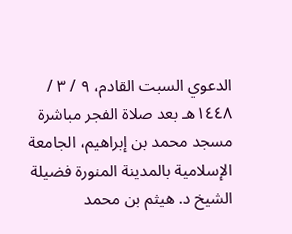الدعوي السبت القادم، ٩ / ٣ / ١٤٤٨هـ بعد صلاة الفجر مباشرة مسجد محمد بن إبراهيم، الجامعة الإسلامية بالمدينة المنورة فضيلة الشيخ د. هيثم بن محمد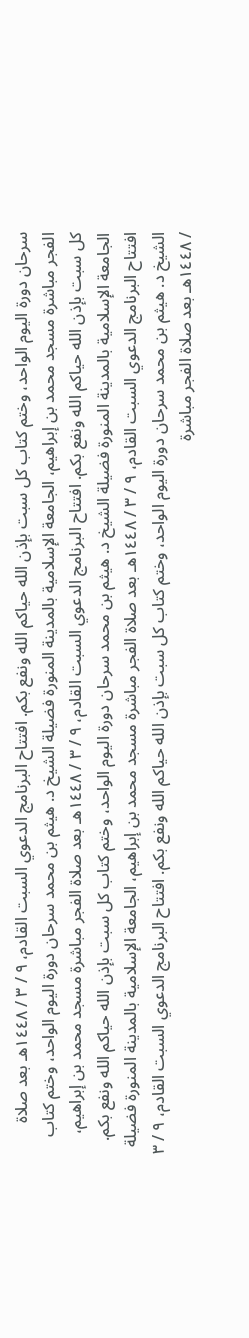سرحان دورة اليوم الواحد، وختم كتاب كل سبت بإذن الله حياكم الله ونفع بكم. افتتاح البرنامج الدعوي السبت القادم، ٩ / ٣ / ١٤٤٨هـ بعد صلاة الفجر مباشرة مسجد محمد بن إبراهيم، الجامعة الإسلامية بالمدينة المنورة فضيلة الشيخ د. هيثم بن محمد سرحان دورة اليوم الواحد، وختم كتاب كل سبت بإذن الله حياكم الله ونفع بكم. افتتاح البرنامج الدعوي السبت القادم، ٩ / ٣ / ١٤٤٨هـ بعد صلاة الفجر مباشرة مسجد محمد بن إبراهيم، الجامعة الإسلامية بالمدينة المنورة فضيلة الشيخ د. هيثم بن محمد سرحان دورة اليوم الواحد، وختم كتاب كل سبت بإذن الله حياكم الله ونفع بكم. افتتاح البرنامج الدعوي السبت القادم، ٩ / ٣ / ١٤٤٨هـ بعد صلاة الفجر مباشرة مسجد محمد بن إبراهيم، الجامعة الإسلامية بالمدينة المنورة فضيلة الشيخ د. هيثم بن محمد سرحان دورة اليوم الواحد، وختم كتاب كل سبت بإذن الله حياكم الله ونفع بكم. افتتاح البرنامج الدعوي السبت القادم، ٩ / ٣ / ١٤٤٨هـ بعد صلاة الفجر مباشرة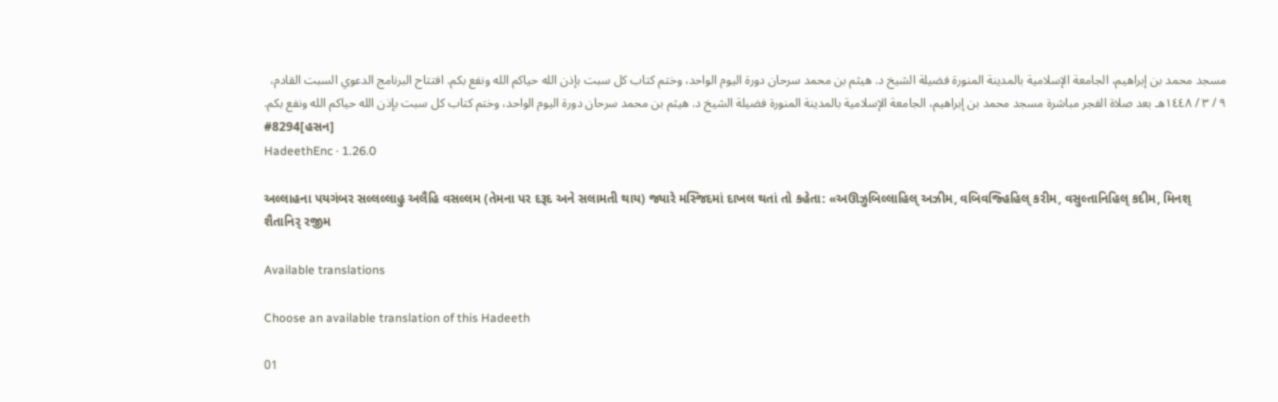مسجد محمد بن إبراهيم، الجامعة الإسلامية بالمدينة المنورة فضيلة الشيخ د. هيثم بن محمد سرحان دورة اليوم الواحد، وختم كتاب كل سبت بإذن الله حياكم الله ونفع بكم. افتتاح البرنامج الدعوي السبت القادم، ٩ / ٣ / ١٤٤٨هـ بعد صلاة الفجر مباشرة مسجد محمد بن إبراهيم، الجامعة الإسلامية بالمدينة المنورة فضيلة الشيخ د. هيثم بن محمد سرحان دورة اليوم الواحد، وختم كتاب كل سبت بإذن الله حياكم الله ونفع بكم.
#8294[હસન]
HadeethEnc · 1.26.0

અલ્લાહના પયગંબર સલ્લલ્લાહુ અલૈહિ વસલ્લમ (તેમના પર દરૂદ અને સલામતી થાય) જ્યારે મસ્જિદમાં દાખલ થતાં તો કહેતા: «અઊઝુબિલ્લાહિલ્ અઝીમ, વબિવજ્હિહિલ્ કરીમ, વસુલ્તાનિહિલ્ કદીમ, મિનશ્ શૈતાનિર્ રજીમ

Available translations

Choose an available translation of this Hadeeth

01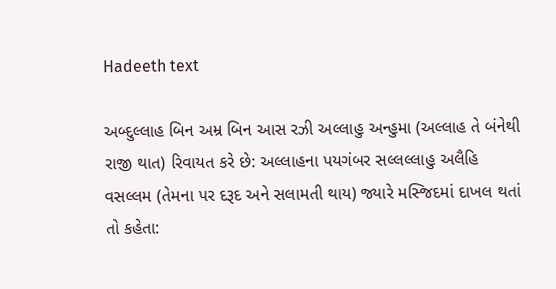Hadeeth text

અબ્દુલ્લાહ બિન અમ્ર બિન આસ રઝી અલ્લાહુ અન્હુમા (અલ્લાહ તે બંનેથી રાજી થાત) રિવાયત કરે છે: અલ્લાહના પયગંબર સલ્લલ્લાહુ અલૈહિ વસલ્લમ (તેમના પર દરૂદ અને સલામતી થાય) જ્યારે મસ્જિદમાં દાખલ થતાં તો કહેતા: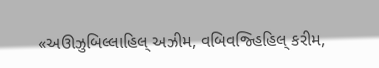«અઊઝુબિલ્લાહિલ્ અઝીમ, વબિવજ્હિહિલ્ કરીમ,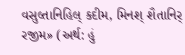વસુલ્તાનિહિલ્ કદીમ, મિનશ્ શૈતાનિર્ રજીમ» (અર્થ: હું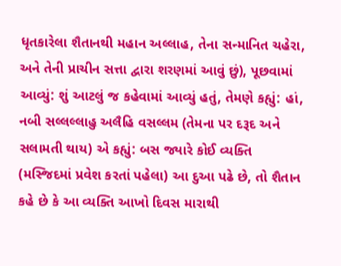ધૃતકારેલા શૈતાનથી મહાન અલ્લાહ, તેના સન્માનિત ચહેરા, અને તેની પ્રાચીન સત્તા દ્વારા શરણમાં આવું છું), પૂછવામાં આવ્યું: શું આટલું જ કહેવામાં આવ્યું હતું, તેમણે કહ્યું: હાં, નબી સલ્લલ્લાહુ અલૈહિ વસલ્લમ (તેમના પર દરૂદ અને સલામતી થાય) એ કહ્યું: બસ જ્યારે કોઈ વ્યક્તિ (મસ્જિદમાં પ્રવેશ કરતાં પહેલા) આ દુઆ પઢે છે, તો શૈતાન કહે છે કે આ વ્યક્તિ આખો દિવસ મારાથી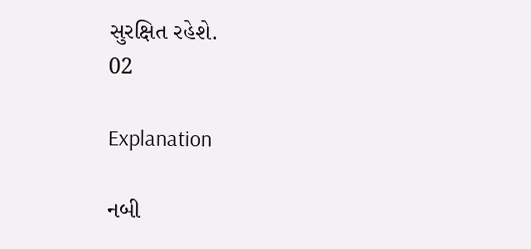સુરક્ષિત રહેશે.
02

Explanation

નબી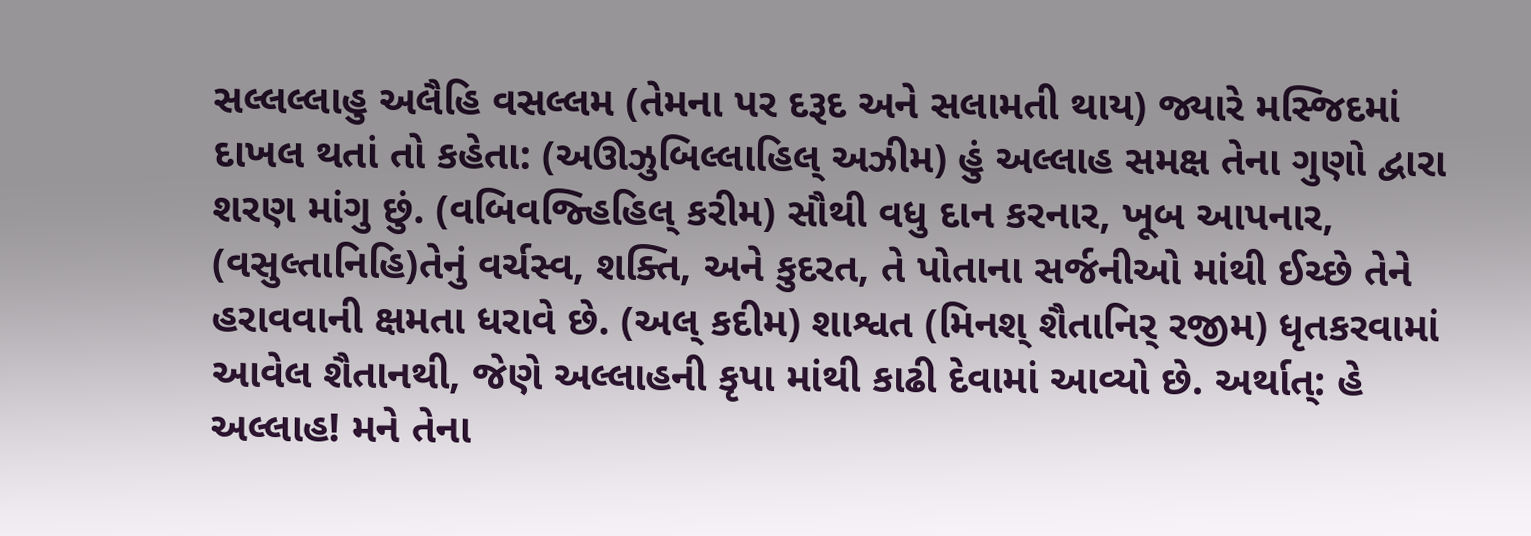સલ્લલ્લાહુ અલૈહિ વસલ્લમ (તેમના પર દરૂદ અને સલામતી થાય) જ્યારે મસ્જિદમાં દાખલ થતાં તો કહેતા: (અઊઝુબિલ્લાહિલ્ અઝીમ) હું અલ્લાહ સમક્ષ તેના ગુણો દ્વારા શરણ માંગુ છું. (વબિવજ્હિહિલ્ કરીમ) સૌથી વધુ દાન કરનાર, ખૂબ આપનાર, (વસુલ્તાનિહિ)તેનું વર્ચસ્વ, શક્તિ, અને કુદરત, તે પોતાના સર્જનીઓ માંથી ઈચ્છે તેને હરાવવાની ક્ષમતા ધરાવે છે. (અલ્ કદીમ) શાશ્વત (મિનશ્ શૈતાનિર્ રજીમ) ધૃતકરવામાં આવેલ શૈતાનથી, જેણે અલ્લાહની કૃપા માંથી કાઢી દેવામાં આવ્યો છે. અર્થાત્: હે અલ્લાહ! મને તેના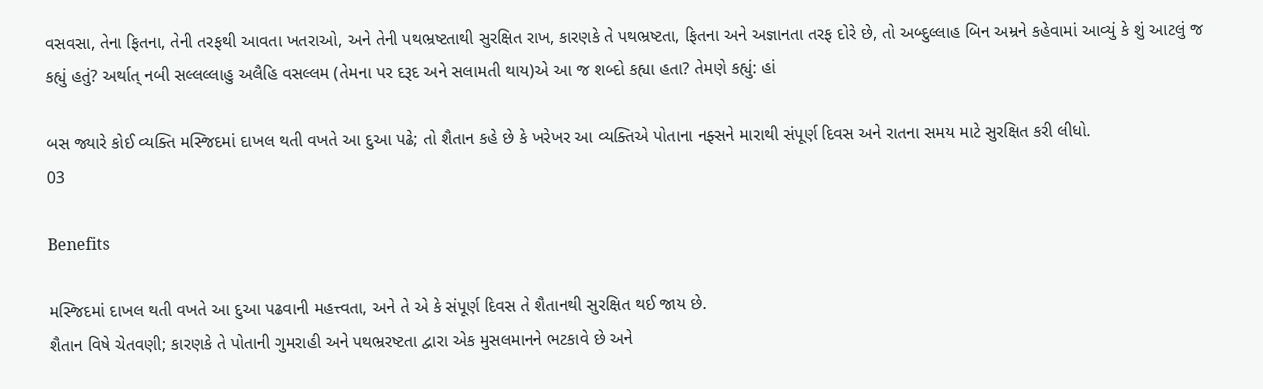વસવસા, તેના ફિતના, તેની તરફથી આવતા ખતરાઓ, અને તેની પથભ્રષ્ટતાથી સુરક્ષિત રાખ, કારણકે તે પથભ્રષ્ટતા, ફિતના અને અજ્ઞાનતા તરફ દોરે છે, તો અબ્દુલ્લાહ બિન અમ્રને કહેવામાં આવ્યું કે શું આટલું જ કહ્યું હતું? અર્થાત્ નબી સલ્લલ્લાહુ અલૈહિ વસલ્લમ (તેમના પર દરૂદ અને સલામતી થાય)એ આ જ શબ્દો કહ્યા હતા? તેમણે કહ્યું: હાં

બસ જ્યારે કોઈ વ્યક્તિ મસ્જિદમાં દાખલ થતી વખતે આ દુઆ પઢે; તો શૈતાન કહે છે કે ખરેખર આ વ્યક્તિએ પોતાના નફ્સને મારાથી સંપૂર્ણ દિવસ અને રાતના સમય માટે સુરક્ષિત કરી લીધો.
03

Benefits

મસ્જિદમાં દાખલ થતી વખતે આ દુઆ પઢવાની મહત્ત્વતા, અને તે એ કે સંપૂર્ણ દિવસ તે શૈતાનથી સુરક્ષિત થઈ જાય છે.
શૈતાન વિષે ચેતવણી; કારણકે તે પોતાની ગુમરાહી અને પથભ્રરષ્ટતા દ્વારા એક મુસલમાનને ભટકાવે છે અને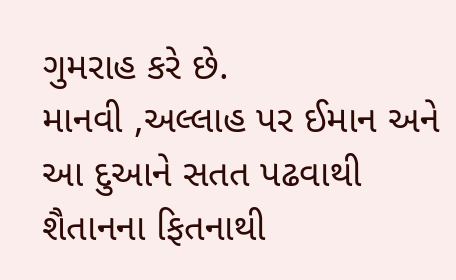ગુમરાહ કરે છે.
માનવી ,અલ્લાહ પર ઈમાન અને આ દુઆને સતત પઢવાથી શૈતાનના ફિતનાથી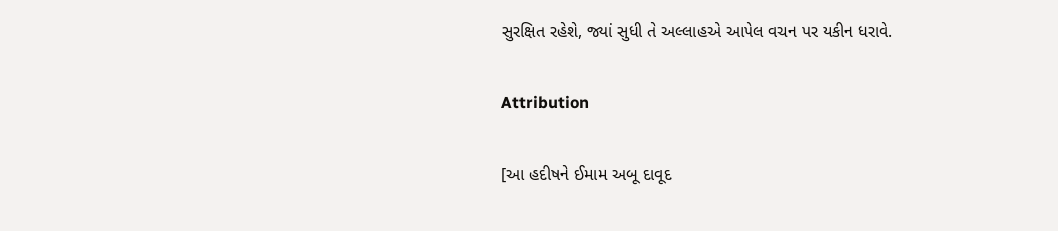સુરક્ષિત રહેશે, જ્યાં સુધી તે અલ્લાહએ આપેલ વચન પર યકીન ધરાવે.

Attribution

[આ હદીષને ઈમામ અબૂ દાવૂદ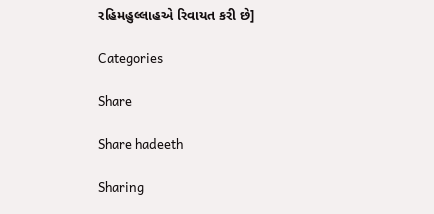રહિમહુલ્લાહએ રિવાયત કરી છે]

Categories

Share

Share hadeeth

Sharing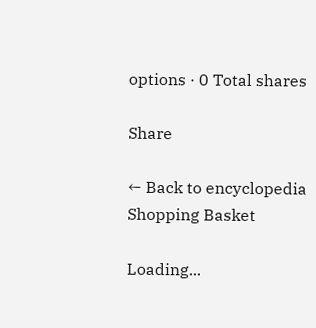options · 0 Total shares

Share

← Back to encyclopedia
Shopping Basket

Loading...